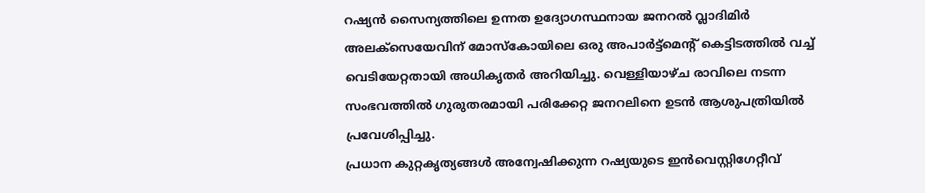റഷ്യൻ സൈന്യത്തിലെ ഉന്നത ഉദ്യോഗസ്ഥനായ ജനറൽ വ്ലാദിമിർ അലക്സെയേവിന് മോസ്കോയിലെ ഒരു അപാർട്ട്മെന്റ് കെട്ടിടത്തിൽ വച്ച് വെടിയേറ്റതായി അധികൃതർ അറിയിച്ചു. വെള്ളിയാഴ്ച രാവിലെ നടന്ന സംഭവത്തിൽ ഗുരുതരമായി പരിക്കേറ്റ ജനറലിനെ ഉടൻ ആശുപത്രിയിൽ പ്രവേശിപ്പിച്ചു.
പ്രധാന കുറ്റകൃത്യങ്ങൾ അന്വേഷിക്കുന്ന റഷ്യയുടെ ഇൻവെസ്റ്റിഗേറ്റീവ്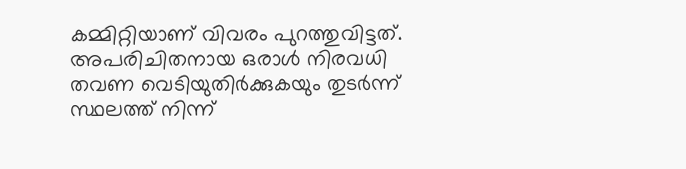കമ്മിറ്റിയാണ് വിവരം പുറത്തുവിട്ടത്. അപരിചിതനായ ഒരാൾ നിരവധി തവണ വെടിയുതിർക്കുകയും തുടർന്ന് സ്ഥലത്ത് നിന്ന്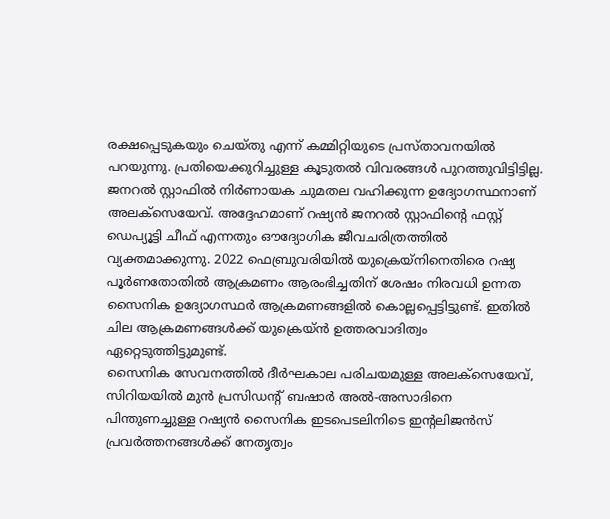രക്ഷപ്പെടുകയും ചെയ്തു എന്ന് കമ്മിറ്റിയുടെ പ്രസ്താവനയിൽ പറയുന്നു. പ്രതിയെക്കുറിച്ചുള്ള കൂടുതൽ വിവരങ്ങൾ പുറത്തുവിട്ടിട്ടില്ല.
ജനറൽ സ്റ്റാഫിൽ നിർണായക ചുമതല വഹിക്കുന്ന ഉദ്യോഗസ്ഥനാണ് അലക്സെയേവ്. അദ്ദേഹമാണ് റഷ്യൻ ജനറൽ സ്റ്റാഫിന്റെ ഫസ്റ്റ് ഡെപ്യൂട്ടി ചീഫ് എന്നതും ഔദ്യോഗിക ജീവചരിത്രത്തിൽ വ്യക്തമാക്കുന്നു. 2022 ഫെബ്രുവരിയിൽ യുക്രെയ്നിനെതിരെ റഷ്യ പൂർണതോതിൽ ആക്രമണം ആരംഭിച്ചതിന് ശേഷം നിരവധി ഉന്നത സൈനിക ഉദ്യോഗസ്ഥർ ആക്രമണങ്ങളിൽ കൊല്ലപ്പെട്ടിട്ടുണ്ട്. ഇതിൽ ചില ആക്രമണങ്ങൾക്ക് യുക്രെയ്ൻ ഉത്തരവാദിത്വം ഏറ്റെടുത്തിട്ടുമുണ്ട്.
സൈനിക സേവനത്തിൽ ദീർഘകാല പരിചയമുള്ള അലക്സെയേവ്, സിറിയയിൽ മുൻ പ്രസിഡന്റ് ബഷാർ അൽ-അസാദിനെ പിന്തുണച്ചുള്ള റഷ്യൻ സൈനിക ഇടപെടലിനിടെ ഇന്റലിജൻസ് പ്രവർത്തനങ്ങൾക്ക് നേതൃത്വം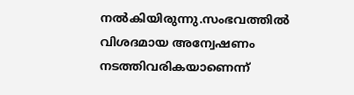നൽകിയിരുന്നു.സംഭവത്തിൽ വിശദമായ അന്വേഷണം നടത്തിവരികയാണെന്ന്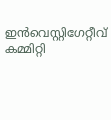ഇൻവെസ്റ്റിഗേറ്റീവ് കമ്മിറ്റി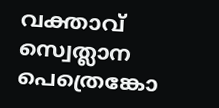വക്താവ് സ്വെത്ലാന പെത്രെങ്കോ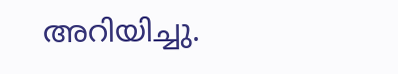അറിയിച്ചു.